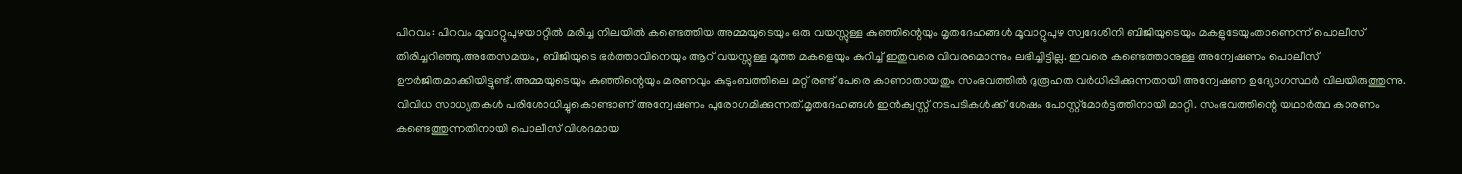പിറവം: പിറവം മൂവാറ്റുപുഴയാറ്റിൽ മരിച്ച നിലയിൽ കണ്ടെത്തിയ അമ്മയുടെയും ഒരു വയസ്സുള്ള കുഞ്ഞിന്റെയും മൃതദേഹങ്ങൾ മൂവാറ്റുപുഴ സ്വദേശിനി ബിജിയുടെയും മകളുടേയുംതാണെന്ന് പൊലീസ് തിരിച്ചറിഞ്ഞു.അതേസമയം, ബിജിയുടെ ഭർത്താവിനെയും ആറ് വയസ്സുള്ള മൂത്ത മകളെയും കുറിച്ച് ഇതുവരെ വിവരമൊന്നും ലഭിച്ചിട്ടില്ല. ഇവരെ കണ്ടെത്താനുള്ള അന്വേഷണം പൊലീസ് ഊർജിതമാക്കിയിട്ടുണ്ട്.അമ്മയുടെയും കുഞ്ഞിന്റെയും മരണവും കുടുംബത്തിലെ മറ്റ് രണ്ട് പേരെ കാണാതായതും സംഭവത്തിൽ ദുരൂഹത വർധിപ്പിക്കുന്നതായി അന്വേഷണ ഉദ്യോഗസ്ഥർ വിലയിരുത്തുന്നു. വിവിധ സാധ്യതകൾ പരിശോധിച്ചുകൊണ്ടാണ് അന്വേഷണം പുരോഗമിക്കുന്നത്.മൃതദേഹങ്ങൾ ഇൻക്വസ്റ്റ് നടപടികൾക്ക് ശേഷം പോസ്റ്റ്മോർട്ടത്തിനായി മാറ്റി. സംഭവത്തിന്റെ യഥാർത്ഥ കാരണം കണ്ടെത്തുന്നതിനായി പൊലീസ് വിശദമായ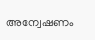അന്വേഷണം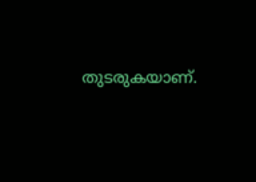തുടരുകയാണ്.